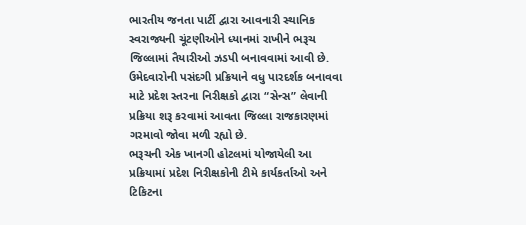ભારતીય જનતા પાર્ટી દ્વારા આવનારી સ્થાનિક સ્વરાજ્યની ચૂંટણીઓને ધ્યાનમાં રાખીને ભરૂચ જિલ્લામાં તૈયારીઓ ઝડપી બનાવવામાં આવી છે. ઉમેદવારોની પસંદગી પ્રક્રિયાને વધુ પારદર્શક બનાવવા માટે પ્રદેશ સ્તરના નિરીક્ષકો દ્વારા “સેન્સ” લેવાની પ્રક્રિયા શરૂ કરવામાં આવતા જિલ્લા રાજકારણમાં ગરમાવો જોવા મળી રહ્યો છે.
ભરૂચની એક ખાનગી હોટલમાં યોજાયેલી આ પ્રક્રિયામાં પ્રદેશ નિરીક્ષકોની ટીમે કાર્યકર્તાઓ અને ટિકિટના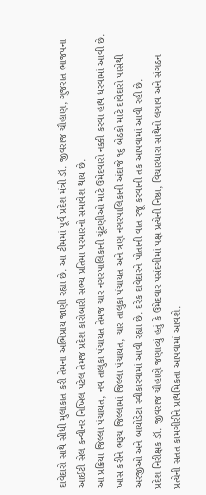દાવેદારો સાથે સીધી મુલાકાત કરી તેમના અભિપ્રાય જાણી રહ્યા છે. આ ટીમમાં પૂર્વ પ્રદેશ મંત્રી ડૉ. જીવરાજ ચૌહાણ, ગુજરાત ભાજપના આઈટી સેલ કન્વીનર નિખિલ પટેલ તેમજ પ્રદેશ કારોબારી સભ્ય પ્રતિમા પરમારનો સમાવેશ થાય છે.
આ પ્રક્રિયા જિલ્લા પંચાયત, નવ તાલુકા પંચાયત તેમજ ચાર નગરપાલિકાની ચૂંટણીઓ માટે ઉમેદવારો નક્કી કરવા હાથ ધરવામાં આવી છે. ખાસ કરીને ભરૂચ જિલ્લામાં જિલ્લા પંચાયત, ચાર તાલુકા પંચાયત અને ત્રણ નગરપાલિકાની અંદાજે ૧૬ બેઠકો માટે દાવેદારો પાસેથી અરજીઓ અને બાયોડેટા સ્વીકારવામાં આવી રહ્યા છે. દરેક દાવેદારને પોતાની વાત રજૂ કરવાની તક આપવામાં આવી રહી છે.
પ્રદેશ નિરીક્ષક ડૉ. જીવરાજ ચૌહાણે જણાવ્યું હતું કે ઉમેદવાર પસંદગીમાં પક્ષ પ્રત્યેની નિષ્ઠા, વિચારધારા સાથેનો લગાવ અને સંગઠન પ્રત્યેની સતત કામગીરીને પ્રાથમિકતા આપવામાં આવશે.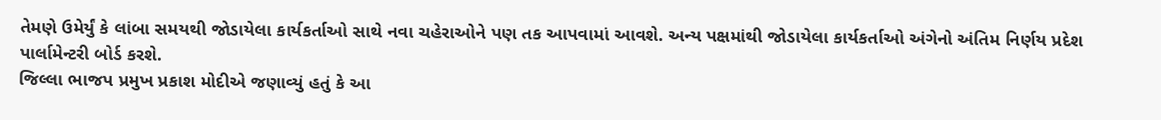તેમણે ઉમેર્યું કે લાંબા સમયથી જોડાયેલા કાર્યકર્તાઓ સાથે નવા ચહેરાઓને પણ તક આપવામાં આવશે. અન્ય પક્ષમાંથી જોડાયેલા કાર્યકર્તાઓ અંગેનો અંતિમ નિર્ણય પ્રદેશ પાર્લામેન્ટરી બોર્ડ કરશે.
જિલ્લા ભાજપ પ્રમુખ પ્રકાશ મોદીએ જણાવ્યું હતું કે આ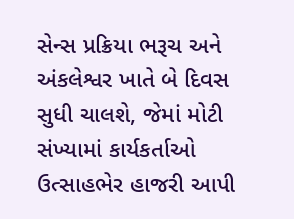સેન્સ પ્રક્રિયા ભરૂચ અને અંકલેશ્વર ખાતે બે દિવસ સુધી ચાલશે, જેમાં મોટી સંખ્યામાં કાર્યકર્તાઓ ઉત્સાહભેર હાજરી આપી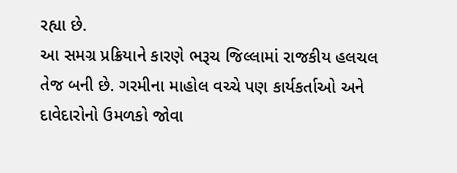રહ્યા છે.
આ સમગ્ર પ્રક્રિયાને કારણે ભરૂચ જિલ્લામાં રાજકીય હલચલ તેજ બની છે. ગરમીના માહોલ વચ્ચે પણ કાર્યકર્તાઓ અને દાવેદારોનો ઉમળકો જોવા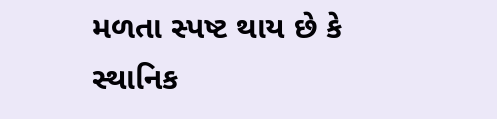મળતા સ્પષ્ટ થાય છે કે સ્થાનિક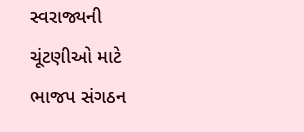સ્વરાજ્યની ચૂંટણીઓ માટે ભાજપ સંગઠન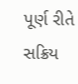પૂર્ણ રીતે સક્રિય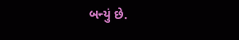બન્યું છે.